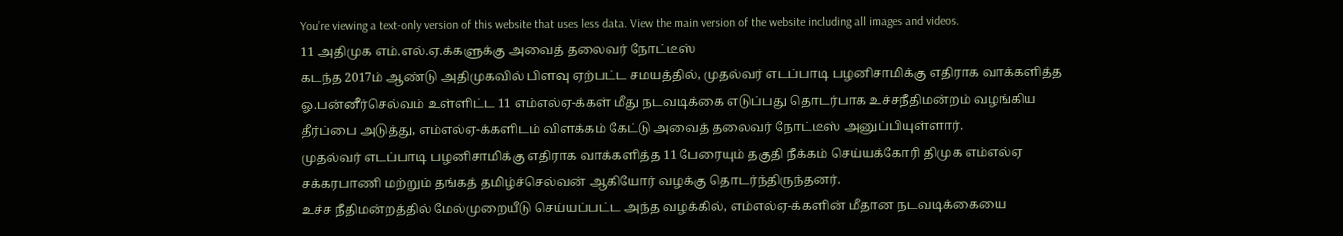You’re viewing a text-only version of this website that uses less data. View the main version of the website including all images and videos.
11 அதிமுக எம்.எல்.ஏ.க்களுக்கு அவைத் தலைவர் நோட்டீஸ்
கடந்த 2017ம் ஆண்டு அதிமுகவில் பிளவு ஏற்பட்ட சமயத்தில், முதல்வர் எடப்பாடி பழனிசாமிக்கு எதிராக வாக்களித்த ஓ.பன்னீர்செல்வம் உள்ளிட்ட 11 எம்எல்ஏ-க்கள் மீது நடவடிக்கை எடுப்பது தொடர்பாக உச்சநீதிமன்றம் வழங்கிய தீர்ப்பை அடுத்து, எம்எல்ஏ-க்களிடம் விளக்கம் கேட்டு அவைத் தலைவர் நோட்டீஸ் அனுப்பியுள்ளார்.
முதல்வர் எடப்பாடி பழனிசாமிக்கு எதிராக வாக்களித்த 11 பேரையும் தகுதி நீக்கம் செய்யக்கோரி திமுக எம்எல்ஏ சக்கரபாணி மற்றும் தங்கத் தமிழ்ச்செல்வன் ஆகியோர் வழக்கு தொடர்ந்திருந்தனர்.
உச்ச நீதிமன்றத்தில் மேல்முறையீடு செய்யப்பட்ட அந்த வழக்கில், எம்எல்ஏ-க்களின் மீதான நடவடிக்கையை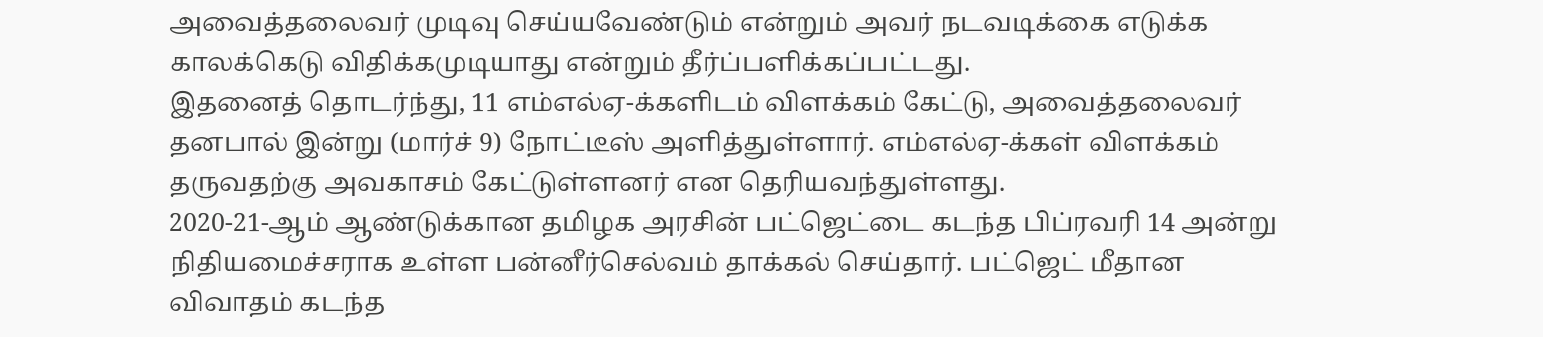அவைத்தலைவர் முடிவு செய்யவேண்டும் என்றும் அவர் நடவடிக்கை எடுக்க காலக்கெடு விதிக்கமுடியாது என்றும் தீர்ப்பளிக்கப்பட்டது.
இதனைத் தொடர்ந்து, 11 எம்எல்ஏ-க்களிடம் விளக்கம் கேட்டு, அவைத்தலைவர் தனபால் இன்று (மார்ச் 9) நோட்டீஸ் அளித்துள்ளார். எம்எல்ஏ-க்கள் விளக்கம் தருவதற்கு அவகாசம் கேட்டுள்ளனர் என தெரியவந்துள்ளது.
2020-21-ஆம் ஆண்டுக்கான தமிழக அரசின் பட்ஜெட்டை கடந்த பிப்ரவரி 14 அன்று நிதியமைச்சராக உள்ள பன்னீர்செல்வம் தாக்கல் செய்தார். பட்ஜெட் மீதான விவாதம் கடந்த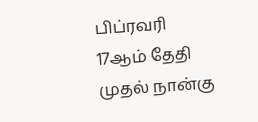பிப்ரவரி 17ஆம் தேதி முதல் நான்கு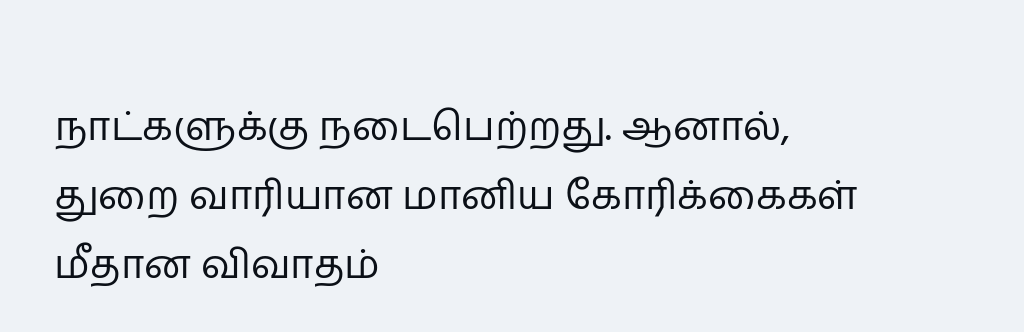நாட்களுக்கு நடைபெற்றது. ஆனால், துறை வாரியான மானிய கோரிக்கைகள் மீதான விவாதம்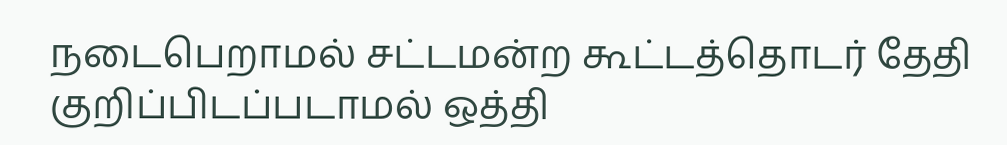நடைபெறாமல் சட்டமன்ற கூட்டத்தொடர் தேதி குறிப்பிடப்படாமல் ஒத்தி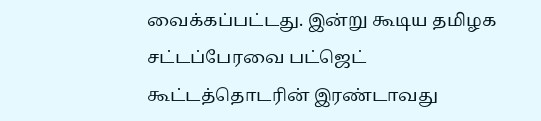வைக்கப்பட்டது. இன்று கூடிய தமிழக சட்டப்பேரவை பட்ஜெட் கூட்டத்தொடரின் இரண்டாவது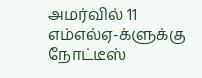அமர்வில் 11 எம்எல்ஏ-க்ளுக்கு நோட்டீஸ்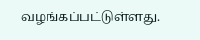வழங்கப்பட்டுள்ளது.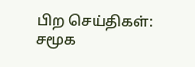பிற செய்திகள்:
சமூக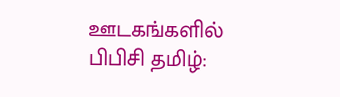ஊடகங்களில் பிபிசி தமிழ்: